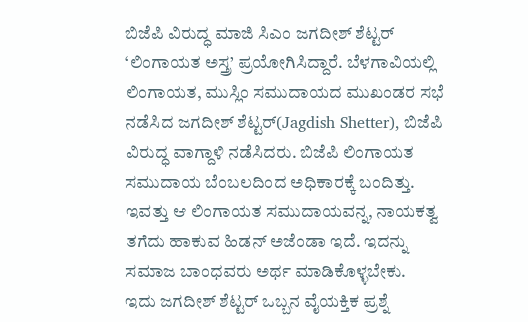ಬಿಜೆಪಿ ವಿರುದ್ಧ ಮಾಜಿ ಸಿಎಂ ಜಗದೀಶ್ ಶೆಟ್ಟರ್ ‘ಲಿಂಗಾಯತ ಅಸ್ತ್ರ’ ಪ್ರಯೋಗಿಸಿದ್ದಾರೆ. ಬೆಳಗಾವಿಯಲ್ಲಿ ಲಿಂಗಾಯತ, ಮುಸ್ಲಿಂ ಸಮುದಾಯದ ಮುಖಂಡರ ಸಭೆ ನಡೆಸಿದ ಜಗದೀಶ್ ಶೆಟ್ಟರ್(Jagdish Shetter), ಬಿಜೆಪಿ ವಿರುದ್ಧ ವಾಗ್ದಾಳಿ ನಡೆಸಿದರು. ಬಿಜೆಪಿ ಲಿಂಗಾಯತ ಸಮುದಾಯ ಬೆಂಬಲದಿಂದ ಅಧಿಕಾರಕ್ಕೆ ಬಂದಿತ್ತು. ಇವತ್ತು ಆ ಲಿಂಗಾಯತ ಸಮುದಾಯವನ್ನ, ನಾಯಕತ್ವ ತಗೆದು ಹಾಕುವ ಹಿಡನ್ ಅಜೆಂಡಾ ಇದೆ. ಇದನ್ನು ಸಮಾಜ ಬಾಂಧವರು ಅರ್ಥ ಮಾಡಿಕೊಳ್ಳಬೇಕು.
ಇದು ಜಗದೀಶ್ ಶೆಟ್ಟರ್ ಒಬ್ಬನ ವೈಯಕ್ತಿಕ ಪ್ರಶ್ನೆ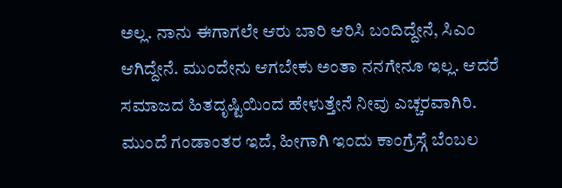ಅಲ್ಲ. ನಾನು ಈಗಾಗಲೇ ಆರು ಬಾರಿ ಆರಿಸಿ ಬಂದಿದ್ದೇನೆ, ಸಿಎಂ ಆಗಿದ್ದೇನೆ. ಮುಂದೇನು ಆಗಬೇಕು ಅಂತಾ ನನಗೇನೂ ಇಲ್ಲ. ಆದರೆ ಸಮಾಜದ ಹಿತದೃಷ್ಟಿಯಿಂದ ಹೇಳುತ್ತೇನೆ ನೀವು ಎಚ್ಚರವಾಗಿರಿ. ಮುಂದೆ ಗಂಡಾಂತರ ಇದೆ, ಹೀಗಾಗಿ ಇಂದು ಕಾಂಗ್ರೆಸ್ಗೆ ಬೆಂಬಲ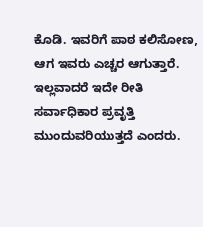ಕೊಡಿ. ಇವರಿಗೆ ಪಾಠ ಕಲಿಸೋಣ, ಆಗ ಇವರು ಎಚ್ಚರ ಆಗುತ್ತಾರೆ. ಇಲ್ಲವಾದರೆ ಇದೇ ರೀತಿ ಸರ್ವಾಧಿಕಾರ ಪ್ರವೃತ್ತಿ ಮುಂದುವರಿಯುತ್ತದೆ ಎಂದರು.